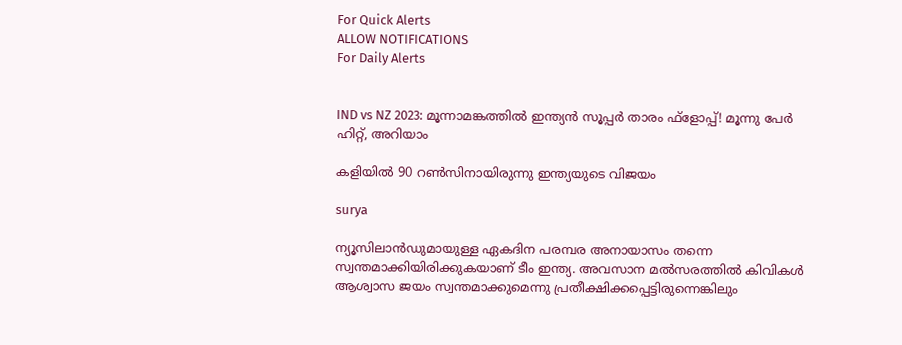For Quick Alerts
ALLOW NOTIFICATIONS
For Daily Alerts


IND vs NZ 2023: മൂന്നാമങ്കത്തില്‍ ഇന്ത്യന്‍ സൂപ്പര്‍ താരം ഫ്‌ളോപ്പ്! മൂന്നു പേര്‍ ഹിറ്റ്, അറിയാം

കളിയില്‍ 90 റണ്‍സിനായിരുന്നു ഇന്ത്യയുടെ വിജയം

surya

ന്യൂസിലാന്‍ഡുമായുള്ള ഏകദിന പരമ്പര അനായാസം തന്നെ സ്വന്തമാക്കിയിരിക്കുകയാണ് ടീം ഇന്ത്യ. അവസാന മല്‍സരത്തില്‍ കിവികള്‍ ആശ്വാസ ജയം സ്വന്തമാക്കുമെന്നു പ്രതീക്ഷിക്കപ്പെട്ടിരുന്നെങ്കിലും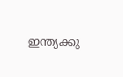ഇന്ത്യക്കു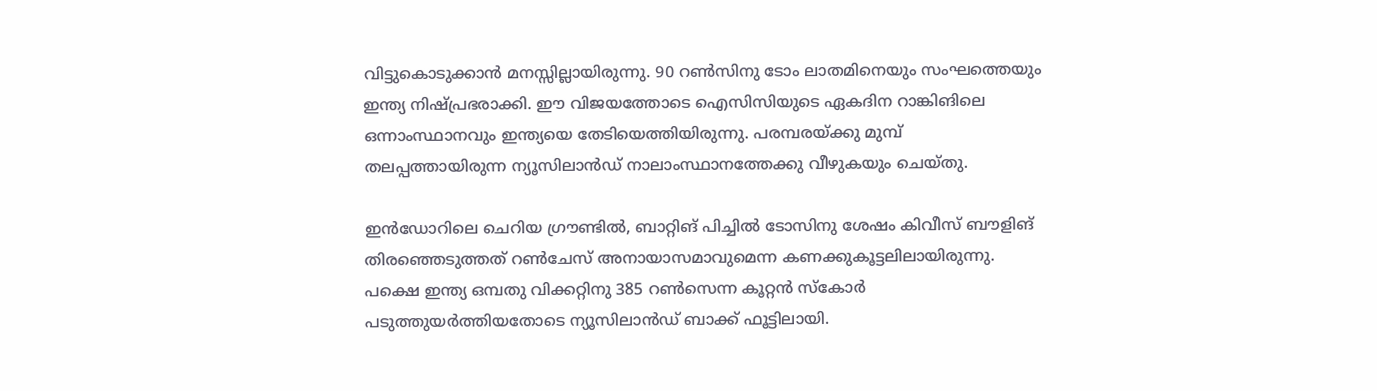വിട്ടുകൊടുക്കാന്‍ മനസ്സില്ലായിരുന്നു. 90 റണ്‍സിനു ടോം ലാതമിനെയും സംഘത്തെയും ഇന്ത്യ നിഷ്പ്രഭരാക്കി. ഈ വിജയത്തോടെ ഐസിസിയുടെ ഏകദിന റാങ്കിങിലെ ഒന്നാംസ്ഥാനവും ഇന്ത്യയെ തേടിയെത്തിയിരുന്നു. പരമ്പരയ്ക്കു മുമ്പ് തലപ്പത്തായിരുന്ന ന്യൂസിലാന്‍ഡ് നാലാംസ്ഥാനത്തേക്കു വീഴുകയും ചെയ്തു.

ഇന്‍ഡോറിലെ ചെറിയ ഗ്രൗണ്ടില്‍, ബാറ്റിങ് പിച്ചില്‍ ടോസിനു ശേഷം കിവീസ് ബൗളിങ് തിരഞ്ഞെടുത്തത് റണ്‍ചേസ് അനായാസമാവുമെന്ന കണക്കുകൂട്ടലിലായിരുന്നു. പക്ഷെ ഇന്ത്യ ഒമ്പതു വിക്കറ്റിനു 385 റണ്‍സെന്ന കൂറ്റന്‍ സ്‌കോര്‍ പടുത്തുയര്‍ത്തിയതോടെ ന്യൂസിലാന്‍ഡ് ബാക്ക് ഫൂട്ടിലായി.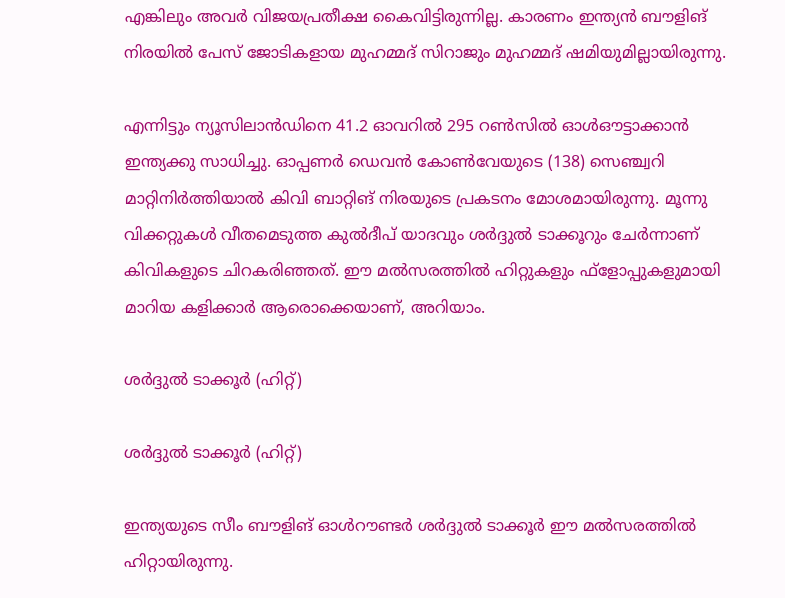എങ്കിലും അവര്‍ വിജയപ്രതീക്ഷ കൈവിട്ടിരുന്നില്ല. കാരണം ഇന്ത്യന്‍ ബൗളിങ് നിരയില്‍ പേസ് ജോടികളായ മുഹമ്മദ് സിറാജും മുഹമ്മദ് ഷമിയുമില്ലായിരുന്നു.

എന്നിട്ടും ന്യൂസിലാന്‍ഡിനെ 41.2 ഓവറില്‍ 295 റണ്‍സില്‍ ഓള്‍ഔട്ടാക്കാന്‍ ഇന്ത്യക്കു സാധിച്ചു. ഓപ്പണര്‍ ഡെവന്‍ കോണ്‍വേയുടെ (138) സെഞ്ച്വറി മാറ്റിനിര്‍ത്തിയാല്‍ കിവി ബാറ്റിങ് നിരയുടെ പ്രകടനം മോശമായിരുന്നു. മൂന്നു വിക്കറ്റുകള്‍ വീതമെടുത്ത കുല്‍ദീപ് യാദവും ശര്‍ദ്ദുല്‍ ടാക്കൂറും ചേര്‍ന്നാണ് കിവികളുടെ ചിറകരിഞ്ഞത്. ഈ മല്‍സരത്തില്‍ ഹിറ്റുകളും ഫ്‌ളോപ്പുകളുമായി മാറിയ കളിക്കാര്‍ ആരൊക്കെയാണ്, അറിയാം.

ശര്‍ദ്ദുല്‍ ടാക്കൂര്‍ (ഹിറ്റ്)

ശര്‍ദ്ദുല്‍ ടാക്കൂര്‍ (ഹിറ്റ്)

ഇന്ത്യയുടെ സീം ബൗളിങ് ഓള്‍റൗണ്ടര്‍ ശര്‍ദ്ദുല്‍ ടാക്കൂര്‍ ഈ മല്‍സരത്തില്‍ ഹിറ്റായിരുന്നു.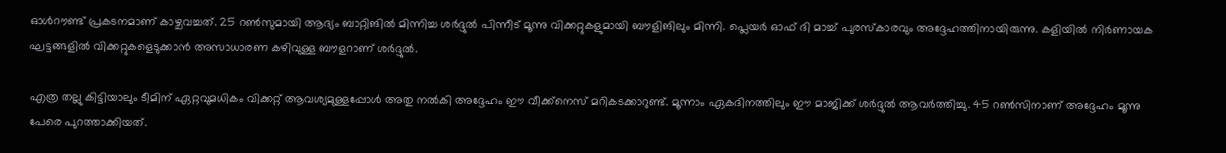ഓള്‍റൗണ്ട് പ്രകടനമാണ് കാഴ്ചവച്ചത്. 25 റണ്‍സുമായി ആദ്യം ബാറ്റിങില്‍ മിന്നിച്ച ശര്‍ദ്ദുല്‍ പിന്നീട് മൂന്നു വിക്കറ്റുകളുമായി ബൗളിങിലും മിന്നി. പ്ലെയര്‍ ഓഫ് ദി മാച്ച് പുരസ്‌കാരവും അദ്ദേഹത്തിനായിരുന്നു. കളിയില്‍ നിര്‍ണായക ഘട്ടങ്ങളില്‍ വിക്കറ്റുകളെടുക്കാന്‍ അസാധാരണ കഴിവുള്ള ബൗളറാണ് ശര്‍ദ്ദുല്‍.

എത്ര തല്ലു കിട്ടിയാലും ടീമിന് ഏറ്റവുമധികം വിക്കറ്റ് ആവശ്യമുള്ളപ്പോള്‍ അതു നല്‍കി അദ്ദേഹം ഈ വീക്ക്‌നെസ് മറികടക്കാറുണ്ട്. മൂന്നാം ഏകദിനത്തിലും ഈ മാജിക്ക് ശര്‍ദ്ദുല്‍ ആവര്‍ത്തിച്ചു. 45 റണ്‍സിനാണ് അദ്ദേഹം മൂന്നു പേരെ പുറത്താക്കിയത്.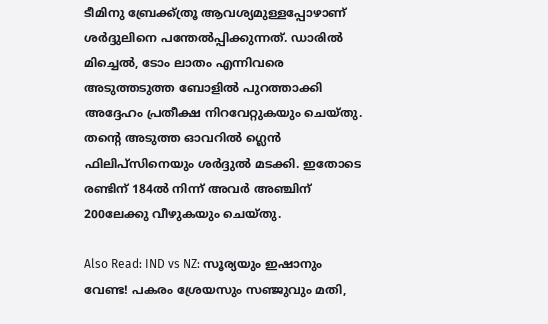ടീമിനു ബ്രേക്ക്ത്രൂ ആവശ്യമുള്ളപ്പോഴാണ് ശര്‍ദ്ദുലിനെ പന്തേല്‍പ്പിക്കുന്നത്. ഡാരില്‍ മിച്ചെല്‍, ടോം ലാതം എന്നിവരെ അടുത്തടുത്ത ബോളില്‍ പുറത്താക്കി അദ്ദേഹം പ്രതീക്ഷ നിറവേറ്റുകയും ചെയ്തു. തന്റെ അടുത്ത ഓവറില്‍ ഗ്ലെന്‍ ഫിലിപ്‌സിനെയും ശര്‍ദ്ദുല്‍ മടക്കി. ഇതോടെ രണ്ടിന് 184ല്‍ നിന്ന് അവര്‍ അഞ്ചിന് 200ലേക്കു വീഴുകയും ചെയ്തു.

Also Read: IND vs NZ: സൂര്യയും ഇഷാനും വേണ്ട! പകരം ശ്രേയസും സഞ്ജുവും മതി,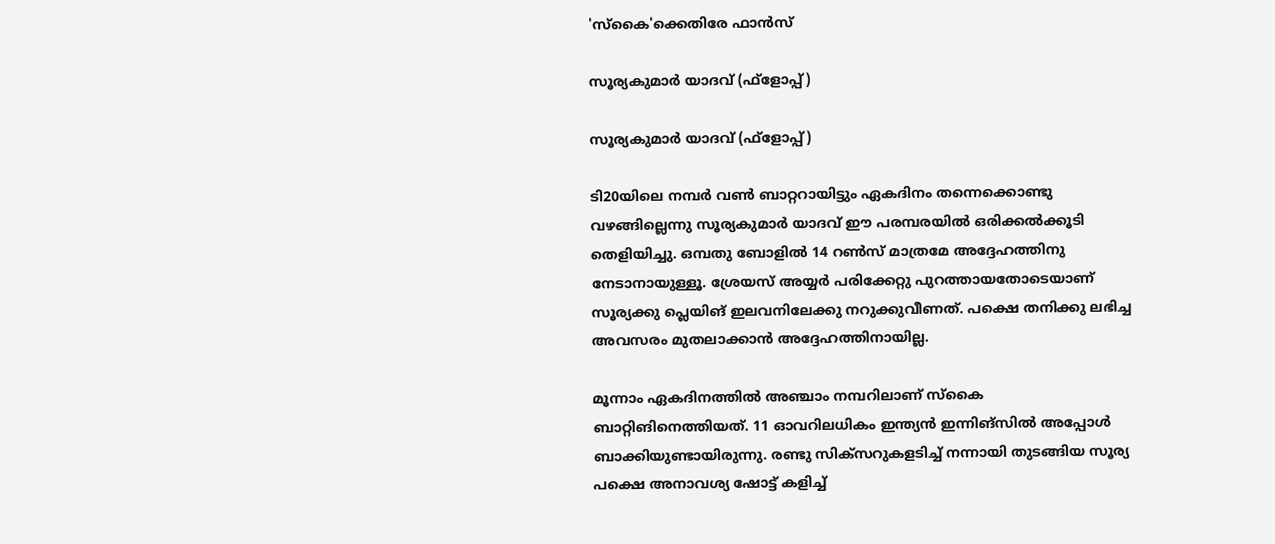'സ്‌കൈ'ക്കെതിരേ ഫാന്‍സ്

സൂര്യകുമാര്‍ യാദവ് (ഫ്‌ളോപ്പ്)

സൂര്യകുമാര്‍ യാദവ് (ഫ്‌ളോപ്പ്)

ടി20യിലെ നമ്പര്‍ വണ്‍ ബാറ്ററായിട്ടും ഏകദിനം തന്നെക്കൊണ്ടു വഴങ്ങില്ലെന്നു സൂര്യകുമാര്‍ യാദവ് ഈ പരമ്പരയില്‍ ഒരിക്കല്‍ക്കൂടി തെളിയിച്ചു. ഒമ്പതു ബോളില്‍ 14 റണ്‍സ് മാത്രമേ അദ്ദേഹത്തിനു നേടാനായുള്ളൂ. ശ്രേയസ് അയ്യര്‍ പരിക്കേറ്റു പുറത്തായതോടെയാണ് സൂര്യക്കു പ്ലെയിങ് ഇലവനിലേക്കു നറുക്കുവീണത്. പക്ഷെ തനിക്കു ലഭിച്ച അവസരം മുതലാക്കാന്‍ അദ്ദേഹത്തിനായില്ല.

മൂന്നാം ഏകദിനത്തില്‍ അഞ്ചാം നമ്പറിലാണ് സ്‌കൈ ബാറ്റിങിനെത്തിയത്. 11 ഓവറിലധികം ഇന്ത്യന്‍ ഇന്നിങ്‌സില്‍ അപ്പോള്‍ ബാക്കിയുണ്ടായിരുന്നു. രണ്ടു സിക്‌സറുകളടിച്ച് നന്നായി തുടങ്ങിയ സൂര്യ പക്ഷെ അനാവശ്യ ഷോട്ട് കളിച്ച്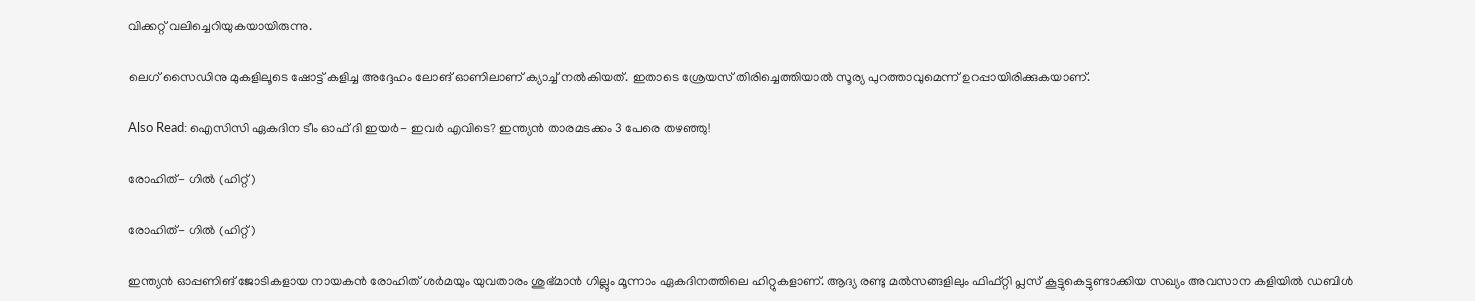വിക്കറ്റ് വലിച്ചെറിയുകയായിരുന്നു.

ലെഗ് സൈഡിനു മുകളിലൂടെ ഷോട്ട് കളിച്ച അദ്ദേഹം ലോങ് ഓണിലാണ് ക്യാച്ച് നല്‍കിയത്. ഇതാടെ ശ്രേയസ് തിരിച്ചെത്തിയാല്‍ സൂര്യ പുറത്താവുമെന്ന് ഉറപ്പായിരിക്കുകയാണ്.

Also Read: ഐസിസി ഏകദിന ടീം ഓഫ് ദി ഇയര്‍- ഇവര്‍ എവിടെ? ഇന്ത്യന്‍ താരമടക്കം 3 പേരെ തഴഞ്ഞു!

രോഹിത്- ഗില്‍ (ഹിറ്റ്)

രോഹിത്- ഗില്‍ (ഹിറ്റ്)

ഇന്ത്യന്‍ ഓപ്പണിങ് ജോടികളായ നായകന്‍ രോഹിത് ശര്‍മയും യുവതാരം ശുഭ്മാന്‍ ഗില്ലും മൂന്നാം ഏകദിനത്തിലെ ഹിറ്റുകളാണ്. ആദ്യ രണ്ടു മല്‍സങ്ങളിലും ഫിഫ്റ്റി പ്ലസ് കൂട്ടുകെട്ടുണ്ടാക്കിയ സഖ്യം അവസാന കളിയില്‍ ഡബിള്‍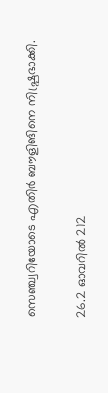സെഞ്ച്വറിയോടെ എതിര്‍ ബൗളിങിനെ നിഷ്പ്രഭാക്കി.

26.2 ഓവറില്‍ 212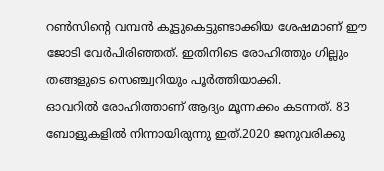റണ്‍സിന്റെ വമ്പന്‍ കൂട്ടുകെട്ടുണ്ടാക്കിയ ശേഷമാണ് ഈ ജോടി വേര്‍പിരിഞ്ഞത്. ഇതിനിടെ രോഹിത്തും ഗില്ലും തങ്ങളുടെ സെഞ്ച്വറിയും പൂര്‍ത്തിയാക്കി.
ഓവറില്‍ രോഹിത്താണ് ആദ്യം മൂന്നക്കം കടന്നത്. 83 ബോളുകളില്‍ നിന്നായിരുന്നു ഇത്.2020 ജനുവരിക്കു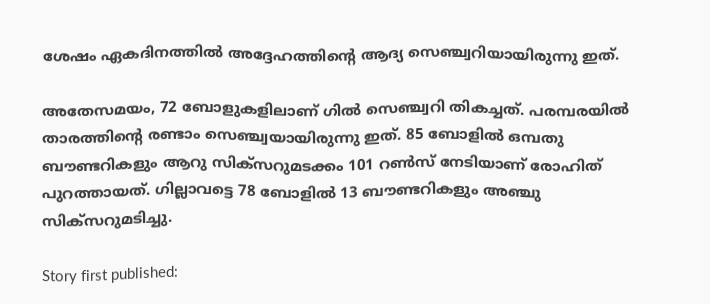ശേഷം ഏകദിനത്തില്‍ അദ്ദേഹത്തിന്റെ ആദ്യ സെഞ്ച്വറിയായിരുന്നു ഇത്.

അതേസമയം, 72 ബോളുകളിലാണ് ഗില്‍ സെഞ്ച്വറി തികച്ചത്. പരമ്പരയില്‍ താരത്തിന്റെ രണ്ടാം സെഞ്ച്വയായിരുന്നു ഇത്. 85 ബോളില്‍ ഒമ്പതു ബൗണ്ടറികളും ആറു സിക്‌സറുമടക്കം 101 റണ്‍സ് നേടിയാണ് രോഹിത് പുറത്തായത്. ഗില്ലാവട്ടെ 78 ബോളില്‍ 13 ബൗണ്ടറികളും അഞ്ചു സിക്‌സറുമടിച്ചു.

Story first published: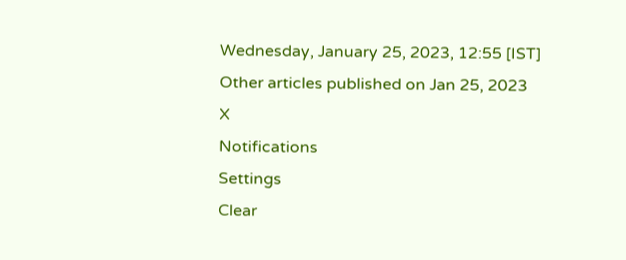Wednesday, January 25, 2023, 12:55 [IST]
Other articles published on Jan 25, 2023
X
Notifications
Settings
Clear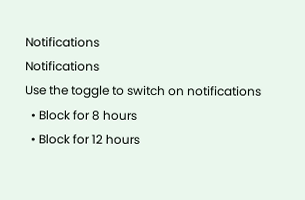Notifications
Notifications
Use the toggle to switch on notifications
  • Block for 8 hours
  • Block for 12 hours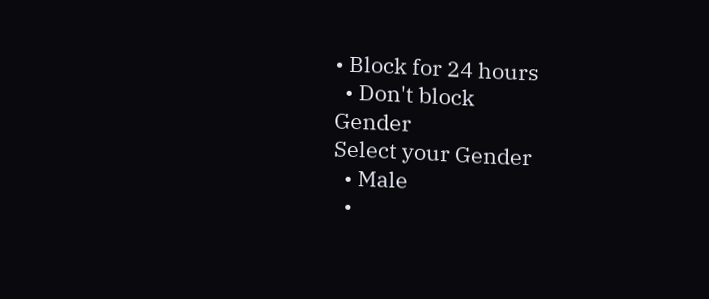• Block for 24 hours
  • Don't block
Gender
Select your Gender
  • Male
  •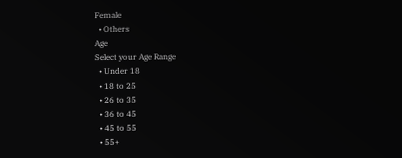Female
  • Others
Age
Select your Age Range
  • Under 18
  • 18 to 25
  • 26 to 35
  • 36 to 45
  • 45 to 55
  • 55+